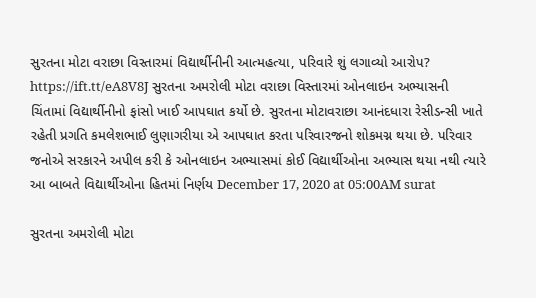સુરતના મોટા વરાછા વિસ્તારમાં વિદ્યાર્થીનીની આત્મહત્યા, પરિવારે શું લગાવ્યો આરોપ? https://ift.tt/eA8V8J સુરતના અમરોલી મોટા વરાછા વિસ્તારમાં ઓનલાઇન અભ્યાસની ચિંતામાં વિદ્યાર્થીનીનો ફાંસો ખાઈ આપઘાત કર્યો છે. સુરતના મોટાવરાછા આનંદધારા રેસીડન્સી ખાતે રહેતી પ્રગતિ કમલેશભાઈ લુણાગરીયા એ આપઘાત કરતા પરિવારજનો શોકમગ્ન થયા છે. પરિવાર જનોએ સરકારને અપીલ કરી કે ઓનલાઇન અભ્યાસમાં કોઈ વિદ્યાર્થીઓના અભ્યાસ થયા નથી ત્યારે આ બાબતે વિદ્યાર્થીઓના હિતમાં નિર્ણય December 17, 2020 at 05:00AM surat

સુરતના અમરોલી મોટા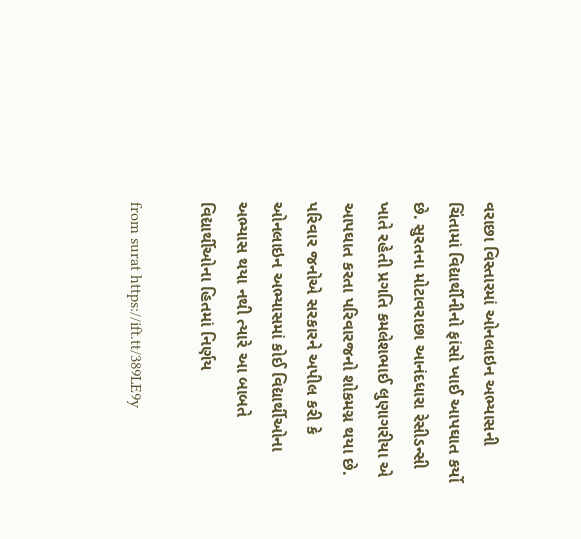વરાછા વિસ્તારમાં ઓનલાઇન અભ્યાસની ચિંતામાં વિદ્યાર્થીનીનો ફાંસો ખાઈ આપઘાત કર્યો છે. સુરતના મોટાવરાછા આનંદધારા રેસીડન્સી ખાતે રહેતી પ્રગતિ કમલેશભાઈ લુણાગરીયા એ આપઘાત કરતા પરિવારજનો શોકમગ્ન થયા છે. પરિવાર જનોએ સરકારને અપીલ કરી કે ઓનલાઇન અભ્યાસમાં કોઈ વિદ્યાર્થીઓના અભ્યાસ થયા નથી ત્યારે આ બાબતે વિદ્યાર્થીઓના હિતમાં નિર્ણય

from surat https://ift.tt/389LE9y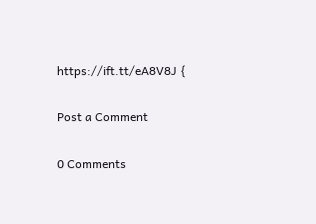https://ift.tt/eA8V8J {

Post a Comment

0 Comments